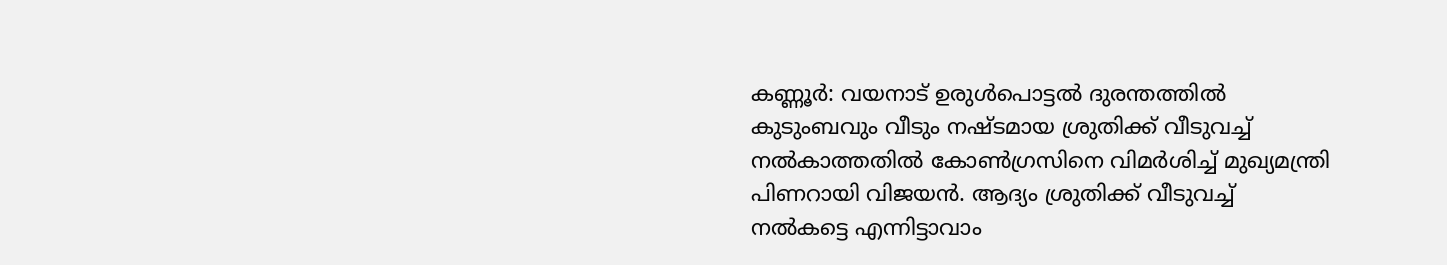കണ്ണൂർ: വയനാട് ഉരുൾപൊട്ടൽ ദുരന്തത്തിൽ കുടുംബവും വീടും നഷ്ടമായ ശ്രുതിക്ക് വീടുവച്ച് നൽകാത്തതിൽ കോൺഗ്രസിനെ വിമർശിച്ച് മുഖ്യമന്ത്രി പിണറായി വിജയൻ. ആദ്യം ശ്രുതിക്ക് വീടുവച്ച് നൽകട്ടെ എന്നിട്ടാവാം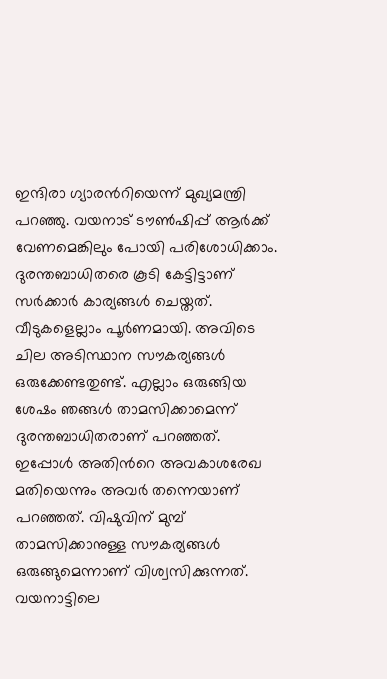ഇന്ദിരാ ഗ്യാരൻറിയെന്ന് മുഖ്യമന്ത്രി പറഞ്ഞു. വയനാട് ടൗൺഷിപ്പ് ആർക്ക് വേണമെങ്കിലും പോയി പരിശോധിക്കാം. ദുരന്തബാധിതരെ കൂടി കേട്ടിട്ടാണ് സർക്കാർ കാര്യങ്ങൾ ചെയ്തത്. വീടുകളെല്ലാം പൂർണമായി. അവിടെ ചില അടിസ്ഥാന സൗകര്യങ്ങൾ ഒരുക്കേണ്ടതുണ്ട്. എല്ലാം ഒരുങ്ങിയ ശേഷം ഞങ്ങൾ താമസിക്കാമെന്ന് ദുരന്തബാധിതരാണ് പറഞ്ഞത്.
ഇപ്പോൾ അതിൻറെ അവകാശരേഖ മതിയെന്നും അവർ തന്നെയാണ് പറഞ്ഞത്. വിഷുവിന് മുമ്പ് താമസിക്കാനുള്ള സൗകര്യങ്ങൾ ഒരുങ്ങുമെന്നാണ് വിശ്വസിക്കുന്നത്. വയനാട്ടിലെ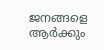ജനങ്ങളെ ആർക്കും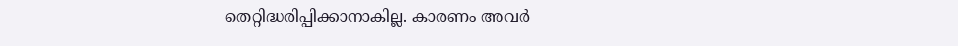തെറ്റിദ്ധരിപ്പിക്കാനാകില്ല. കാരണം അവർ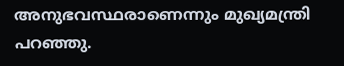അനുഭവസ്ഥരാണെന്നും മുഖ്യമന്ത്രി പറഞ്ഞു.